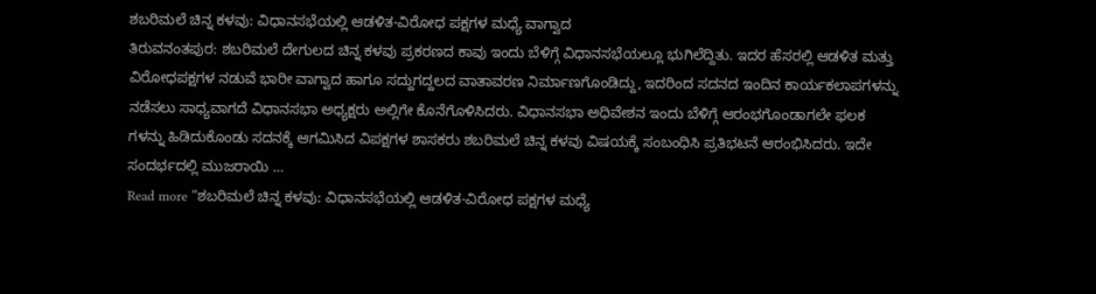ಶಬರಿಮಲೆ ಚಿನ್ನ ಕಳವು: ವಿಧಾನಸಭೆಯಲ್ಲಿ ಆಡಳಿತ-ವಿರೋಧ ಪಕ್ಷಗಳ ಮಧ್ಯೆ ವಾಗ್ವಾದ
ತಿರುವನಂತಪುರ: ಶಬರಿಮಲೆ ದೇಗುಲದ ಚಿನ್ನ ಕಳವು ಪ್ರಕರಣದ ಕಾವು ಇಂದು ಬೆಳಿಗ್ಗೆ ವಿಧಾನಸಭೆಯಲ್ಲೂ ಭುಗಿಲೆದ್ದಿತು. ಇದರ ಹೆಸರಲ್ಲಿ ಆಡಳಿತ ಮತ್ತು ವಿರೋಧಪಕ್ಷಗಳ ನಡುವೆ ಭಾರೀ ವಾಗ್ವಾದ ಹಾಗೂ ಸದ್ದುಗದ್ದಲದ ವಾತಾವರಣ ನಿರ್ಮಾಣಗೊಂಡಿದ್ದು, ಇದರಿಂದ ಸದನದ ಇಂದಿನ ಕಾರ್ಯಕಲಾಪಗಳನ್ನು ನಡೆಸಲು ಸಾಧ್ಯವಾಗದೆ ವಿಧಾನಸಭಾ ಅಧ್ಯಕ್ಷರು ಅಲ್ಲಿಗೇ ಕೊನೆಗೊಳಿಸಿದರು. ವಿಧಾನಸಭಾ ಅಧಿವೇಶನ ಇಂದು ಬೆಳಿಗ್ಗೆ ಆರಂಭಗೊಂಡಾಗಲೇ ಫಲಕ ಗಳನ್ನು ಹಿಡಿದುಕೊಂಡು ಸದನಕ್ಕೆ ಆಗಮಿಸಿದ ವಿಪಕ್ಷಗಳ ಶಾಸಕರು ಶಬರಿಮಲೆ ಚಿನ್ನ ಕಳವು ವಿಷಯಕ್ಕೆ ಸಂಬಂಧಿಸಿ ಪ್ರತಿಭಟನೆ ಆರಂಭಿಸಿದರು. ಇದೇ ಸಂದರ್ಭದಲ್ಲಿ ಮುಜರಾಯಿ …
Read more “ಶಬರಿಮಲೆ ಚಿನ್ನ ಕಳವು: ವಿಧಾನಸಭೆಯಲ್ಲಿ ಆಡಳಿತ-ವಿರೋಧ ಪಕ್ಷಗಳ ಮಧ್ಯೆ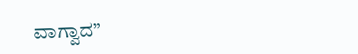ವಾಗ್ವಾದ”